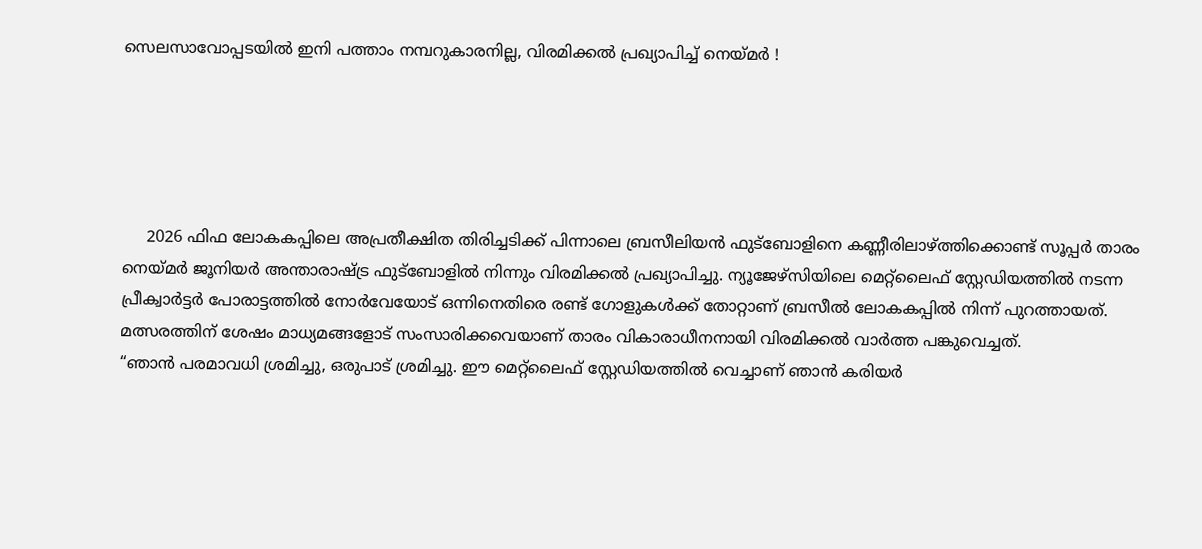സെലസാവോപ്പടയിൽ ഇനി പത്താം നമ്പറുകാരനില്ല, വിരമിക്കൽ പ്രഖ്യാപിച്ച് നെയ്മർ !





     2026 ഫിഫ ലോകകപ്പിലെ അപ്രതീക്ഷിത തിരിച്ചടിക്ക് പിന്നാലെ ബ്രസീലിയൻ ഫുട്ബോളിനെ കണ്ണീരിലാഴ്ത്തിക്കൊണ്ട് സൂപ്പർ താരം നെയ്മർ ജൂനിയർ അന്താരാഷ്ട്ര ഫുട്ബോളിൽ നിന്നും വിരമിക്കൽ പ്രഖ്യാപിച്ചു. ന്യൂജേഴ്‌സിയിലെ മെറ്റ്‌ലൈഫ് സ്റ്റേഡിയത്തിൽ നടന്ന പ്രീക്വാർട്ടർ പോരാട്ടത്തിൽ നോർവേയോട് ഒന്നിനെതിരെ രണ്ട് ഗോളുകൾക്ക് തോറ്റാണ് ബ്രസീൽ ലോകകപ്പിൽ നിന്ന് പുറത്തായത്. മത്സരത്തിന് ശേഷം മാധ്യമങ്ങളോട് സംസാരിക്കവെയാണ് താരം വികാരാധീനനായി വിരമിക്കൽ വാർത്ത പങ്കുവെച്ചത്.
“ഞാൻ പരമാവധി ശ്രമിച്ചു, ഒരുപാട് ശ്രമിച്ചു. ഈ മെറ്റ്‌ലൈഫ് സ്റ്റേഡിയത്തിൽ വെച്ചാണ് ഞാൻ കരിയർ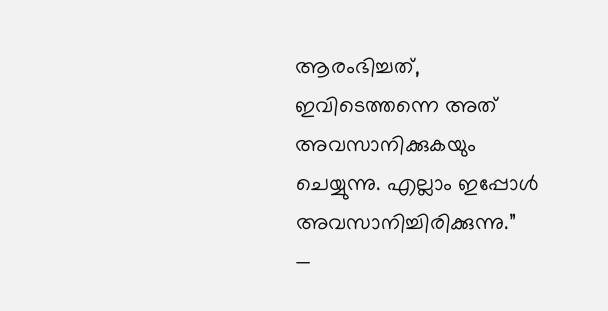ആരംഭിച്ചത്, ഇവിടെത്തന്നെ അത് അവസാനിക്കുകയും ചെയ്യുന്നു. എല്ലാം ഇപ്പോൾ അവസാനിച്ചിരിക്കുന്നു.”
—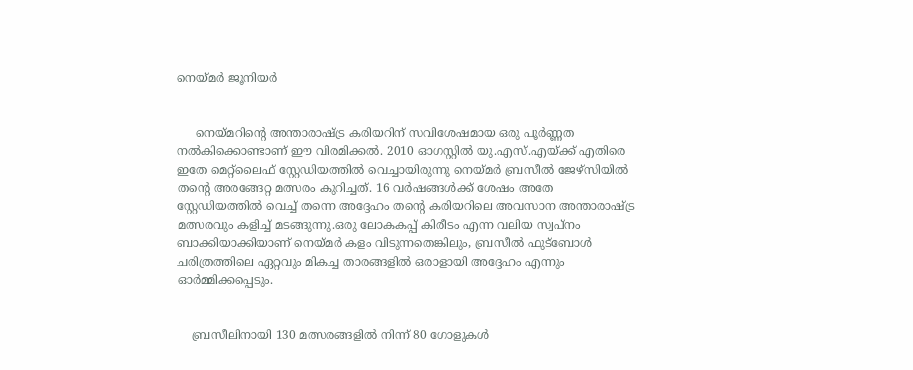നെയ്മർ ജൂനിയർ


     നെയ്മറിന്റെ അന്താരാഷ്ട്ര കരിയറിന് സവിശേഷമായ ഒരു പൂർണ്ണത നൽകിക്കൊണ്ടാണ് ഈ വിരമിക്കൽ. 2010 ഓഗസ്റ്റിൽ യു.എസ്.എയ്ക്ക് എതിരെ ഇതേ മെറ്റ്‌ലൈഫ് സ്റ്റേഡിയത്തിൽ വെച്ചായിരുന്നു നെയ്മർ ബ്രസീൽ ജേഴ്സിയിൽ തന്റെ അരങ്ങേറ്റ മത്സരം കുറിച്ചത്. 16 വർഷങ്ങൾക്ക് ശേഷം അതേ സ്റ്റേഡിയത്തിൽ വെച്ച് തന്നെ അദ്ദേഹം തന്റെ കരിയറിലെ അവസാന അന്താരാഷ്ട്ര മത്സരവും കളിച്ച് മടങ്ങുന്നു.ഒരു ലോകകപ്പ് കിരീടം എന്ന വലിയ സ്വപ്നം ബാക്കിയാക്കിയാണ് നെയ്മർ കളം വിടുന്നതെങ്കിലും, ബ്രസീൽ ഫുട്ബോൾ ചരിത്രത്തിലെ ഏറ്റവും മികച്ച താരങ്ങളിൽ ഒരാളായി അദ്ദേഹം എന്നും ഓർമ്മിക്കപ്പെടും.


    ബ്രസീലിനായി 130 മത്സരങ്ങളിൽ നിന്ന് 80 ഗോളുകൾ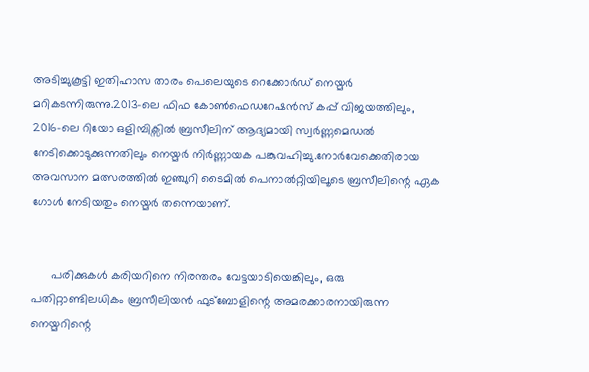അടിച്ചുകൂട്ടി ഇതിഹാസ താരം പെലെയുടെ റെക്കോർഡ് നെയ്മർ മറികടന്നിരുന്നു.2013-ലെ ഫിഫ കോൺഫെഡറേഷൻസ് കപ്പ് വിജയത്തിലും, 2016-ലെ റിയോ ഒളിമ്പിക്സിൽ ബ്രസീലിന് ആദ്യമായി സ്വർണ്ണമെഡൽ നേടിക്കൊടുക്കുന്നതിലും നെയ്മർ നിർണ്ണായക പങ്കുവഹിച്ചു.നോർവേക്കെതിരായ അവസാന മത്സരത്തിൽ ഇഞ്ചുറി ടൈമിൽ പെനാൽറ്റിയിലൂടെ ബ്രസീലിന്റെ ഏക ഗോൾ നേടിയതും നെയ്മർ തന്നെയാണ്.


      പരിക്കുകൾ കരിയറിനെ നിരന്തരം വേട്ടയാടിയെങ്കിലും, ഒരു പതിറ്റാണ്ടിലധികം ബ്രസീലിയൻ ഫുട്ബോളിന്റെ അമരക്കാരനായിരുന്ന നെയ്മറിന്റെ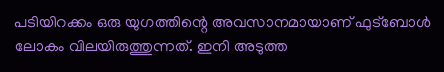പടിയിറക്കം ഒരു യുഗത്തിന്റെ അവസാനമായാണ് ഫുട്ബോൾ ലോകം വിലയിരുത്തുന്നത്. ഇനി അടുത്ത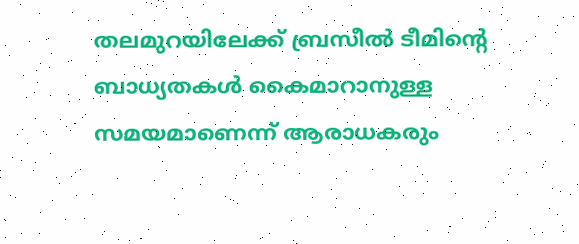തലമുറയിലേക്ക് ബ്രസീൽ ടീമിന്റെ ബാധ്യതകൾ കൈമാറാനുള്ള സമയമാണെന്ന് ആരാധകരും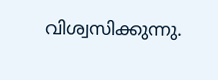വിശ്വസിക്കുന്നു.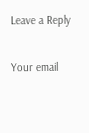Leave a Reply

Your email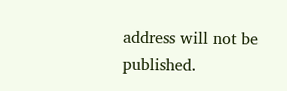address will not be published.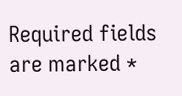Required fields are marked *